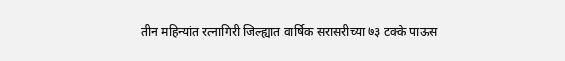तीन महिन्यांत रत्नागिरी जिल्ह्यात वार्षिक सरासरीच्या ७३ टक्के पाऊस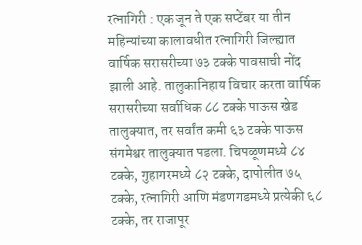रत्नागिरी : एक जून ते एक सप्टेंबर या तीन महिन्यांच्या कालावधीत रत्नागिरी जिल्ह्यात वार्षिक सरासरीच्या ७३ टक्के पावसाची नोंद झाली आहे. तालुकानिहाय विचार करता वार्षिक सरासरीच्या सर्वाधिक ८८ टक्के पाऊस खेड तालुक्यात, तर सर्वांत कमी ६३ टक्के पाऊस संगमेश्वर तालुक्यात पडला. चिपळूणमध्ये ८४ टक्के, गुहागरमध्ये ८२ टक्के, दापोलीत ७५ टक्के, रत्नागिरी आणि मंडणगडमध्ये प्रत्येकी ६८ टक्के, तर राजापूर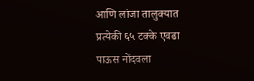आणि लांजा तालुक्यात प्रत्येकी ६५ टक्के एवढा पाऊस नोंदवला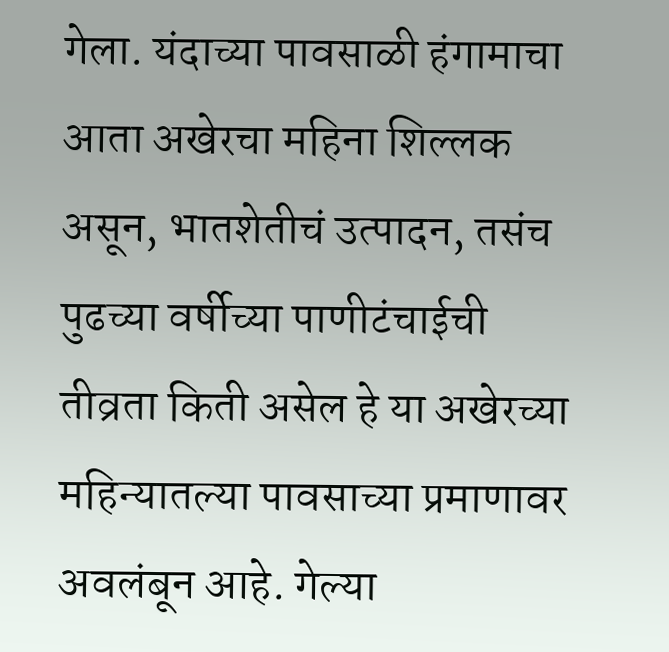गेला. यंदाच्या पावसाळी हंगामाचा आता अखेरचा महिना शिल्लक असून, भातशेतीचं उत्पादन, तसंच पुढच्या वर्षीच्या पाणीटंचाईची तीव्रता किती असेल हे या अखेरच्या महिन्यातल्या पावसाच्या प्रमाणावर अवलंबून आहे. गेल्या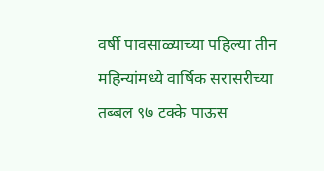वर्षी पावसाळ्याच्या पहिल्या तीन महिन्यांमध्ये वार्षिक सरासरीच्या तब्बल ९७ टक्के पाऊस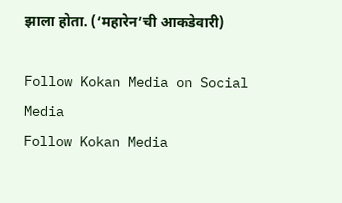झाला होता. (‘महारेन’ची आकडेवारी)

Follow Kokan Media on Social Media
Follow Kokan Media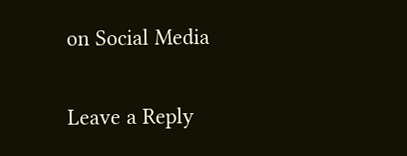on Social Media

Leave a Reply